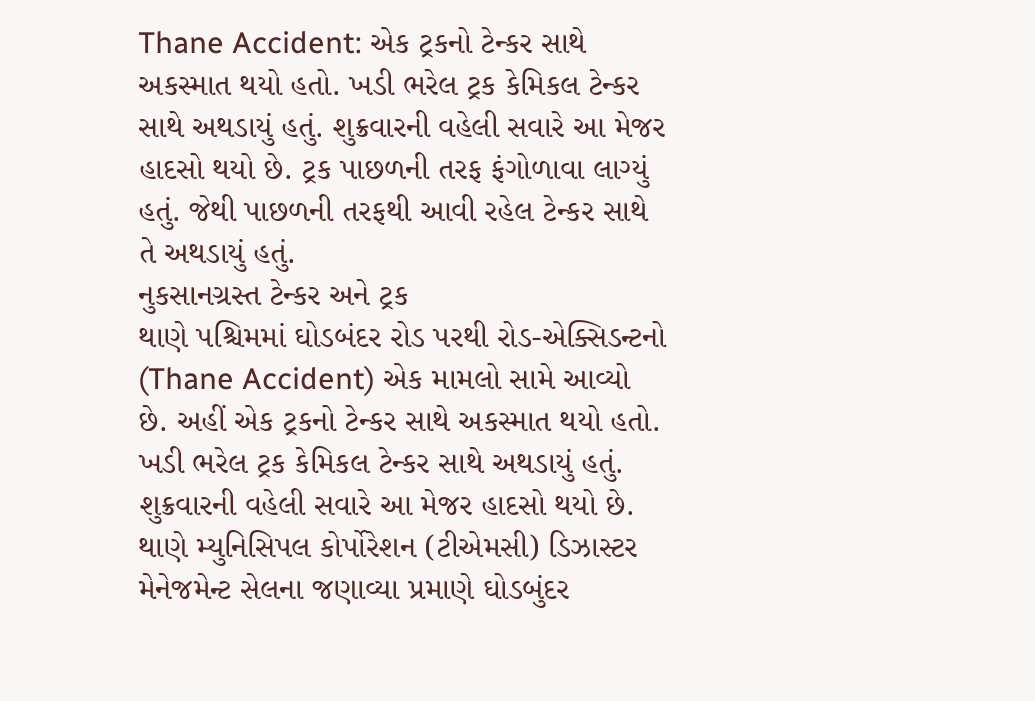Thane Accident: એક ટ્રકનો ટેન્કર સાથે અકસ્માત થયો હતો. ખડી ભરેલ ટ્રક કેમિકલ ટેન્કર સાથે અથડાયું હતું. શુક્રવારની વહેલી સવારે આ મેજર હાદસો થયો છે. ટ્રક પાછળની તરફ ફંગોળાવા લાગ્યું હતું. જેથી પાછળની તરફથી આવી રહેલ ટેન્કર સાથે તે અથડાયું હતું.
નુકસાનગ્રસ્ત ટેન્કર અને ટ્રક
થાણે પશ્ચિમમાં ઘોડબંદર રોડ પરથી રોડ-એક્સિડન્ટનો (Thane Accident) એક મામલો સામે આવ્યો છે. અહીં એક ટ્રકનો ટેન્કર સાથે અકસ્માત થયો હતો. ખડી ભરેલ ટ્રક કેમિકલ ટેન્કર સાથે અથડાયું હતું. શુક્રવારની વહેલી સવારે આ મેજર હાદસો થયો છે.
થાણે મ્યુનિસિપલ કોર્પોરેશન (ટીએમસી) ડિઝાસ્ટર મેનેજમેન્ટ સેલના જણાવ્યા પ્રમાણે ઘોડબુંદર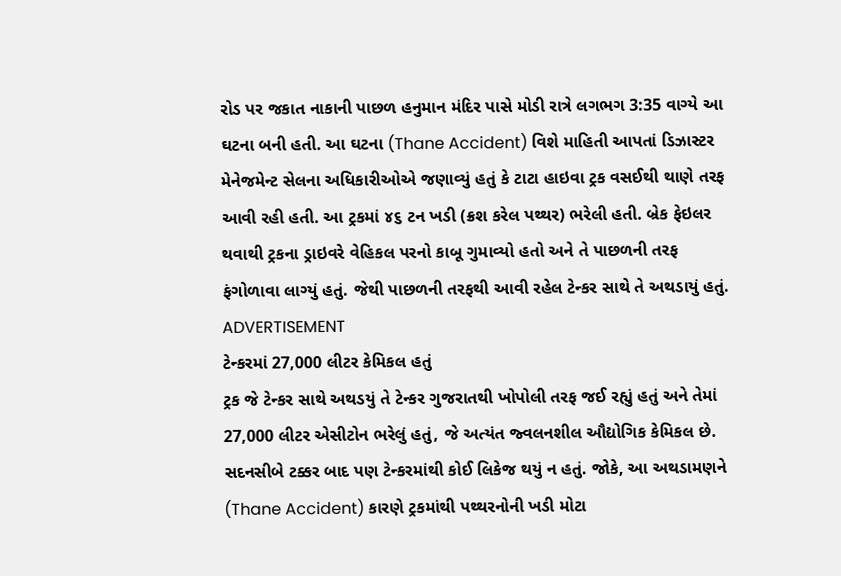રોડ પર જકાત નાકાની પાછળ હનુમાન મંદિર પાસે મોડી રાત્રે લગભગ 3:35 વાગ્યે આ ઘટના બની હતી. આ ઘટના (Thane Accident) વિશે માહિતી આપતાં ડિઝાસ્ટર મેનેજમેન્ટ સેલના અધિકારીઓએ જણાવ્યું હતું કે ટાટા હાઇવા ટ્રક વસઈથી થાણે તરફ આવી રહી હતી. આ ટ્રકમાં ૪૬ ટન ખડી (ક્રશ કરેલ પથ્થર) ભરેલી હતી. બ્રેક ફેઇલર થવાથી ટ્રકના ડ્રાઇવરે વેહિકલ પરનો કાબૂ ગુમાવ્યો હતો અને તે પાછળની તરફ ફંગોળાવા લાગ્યું હતું. જેથી પાછળની તરફથી આવી રહેલ ટેન્કર સાથે તે અથડાયું હતું.
ADVERTISEMENT
ટેન્કરમાં 27,000 લીટર કેમિકલ હતું
ટ્રક જે ટેન્કર સાથે અથડયું તે ટેન્કર ગુજરાતથી ખોપોલી તરફ જઈ રહ્યું હતું અને તેમાં 27,000 લીટર એસીટોન ભરેલું હતું, જે અત્યંત જ્વલનશીલ ઔદ્યોગિક કેમિકલ છે. સદનસીબે ટક્કર બાદ પણ ટેન્કરમાંથી કોઈ લિકેજ થયું ન હતું. જોકે, આ અથડામણને (Thane Accident) કારણે ટ્રકમાંથી પથ્થરનોની ખડી મોટા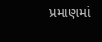પ્રમાણમાં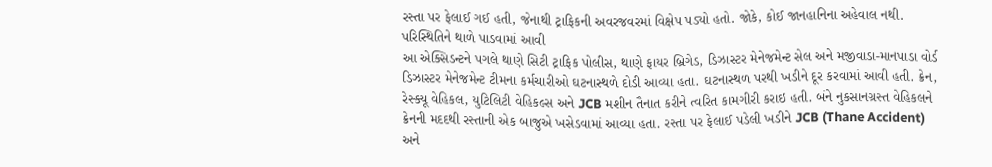રસ્તા પર ફેલાઈ ગઈ હતી, જેનાથી ટ્રાફિકની અવરજવરમાં વિક્ષેપ પડ્યો હતો. જોકે, કોઈ જાનહાનિના અહેવાલ નથી.
પરિસ્થિતિને થાળે પાડવામાં આવી
આ એક્સિડન્ટને પગલે થાણે સિટી ટ્રાફિક પોલીસ, થાણે ફાયર બ્રિગેડ, ડિઝાસ્ટર મેનેજમેન્ટ સેલ અને મજીવાડા-માનપાડા વોર્ડ ડિઝાસ્ટર મેનેજમેન્ટ ટીમના કર્મચારીઓ ઘટનાસ્થળે દોડી આવ્યા હતા. ઘટનાસ્થળ પરથી ખડીને દૂર કરવામાં આવી હતી. ક્રેન, રેસ્ક્યૂ વેહિકલ, યુટિલિટી વેહિકલ્સ અને JCB મશીન તૈનાત કરીને ત્વરિત કામગીરી કરાઇ હતી. બંને નુકસાનગ્રસ્ત વેહિકલને ક્રેનની મદદથી રસ્તાની એક બાજુએ ખસેડવામાં આવ્યા હતા. રસ્તા પર ફેલાઈ પડેલી ખડીને JCB (Thane Accident) અને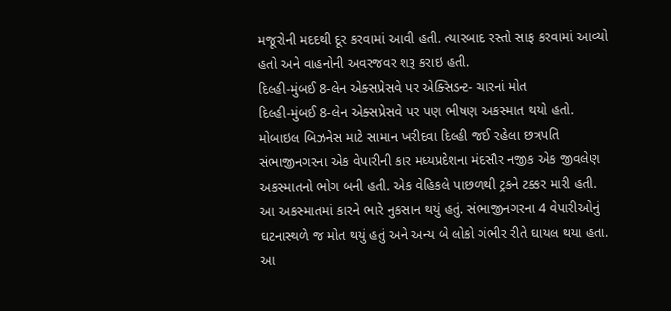મજૂરોની મદદથી દૂર કરવામાં આવી હતી. ત્યારબાદ રસ્તો સાફ કરવામાં આવ્યો હતો અને વાહનોની અવરજવર શરૂ કરાઇ હતી.
દિલ્હી-મુંબઈ 8-લેન એક્સપ્રેસવે પર એક્સિડન્ટ- ચારનાં મોત
દિલ્હી-મુંબઈ 8-લેન એક્સપ્રેસવે પર પણ ભીષણ અકસ્માત થયો હતો. મોબાઇલ બિઝનેસ માટે સામાન ખરીદવા દિલ્હી જઈ રહેલા છત્રપતિ સંભાજીનગરના એક વેપારીની કાર મધ્યપ્રદેશના મંદસૌર નજીક એક જીવલેણ અકસ્માતનો ભોગ બની હતી. એક વેહિકલે પાછળથી ટ્રકને ટક્કર મારી હતી. આ અકસ્માતમાં કારને ભારે નુકસાન થયું હતું. સંભાજીનગરના 4 વેપારીઓનું ઘટનાસ્થળે જ મોત થયું હતું અને અન્ય બે લોકો ગંભીર રીતે ઘાયલ થયા હતા. આ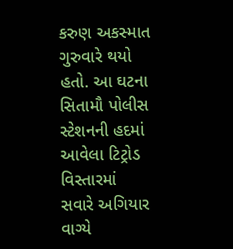કરુણ અકસ્માત ગુરુવારે થયો હતો. આ ઘટના સિતામૌ પોલીસ સ્ટેશનની હદમાં આવેલા ટિટ્રોડ વિસ્તારમાં સવારે અગિયાર વાગ્યે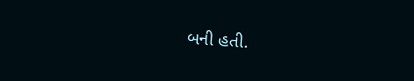બની હતી.